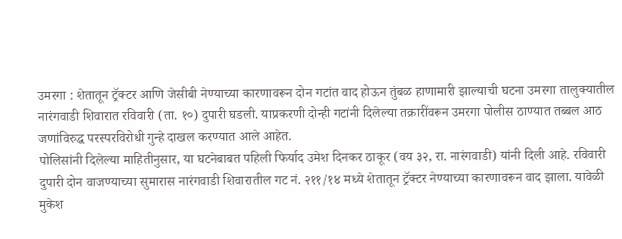उमरगा : शेतातून ट्रॅक्टर आणि जेसीबी नेण्याच्या कारणावरून दोन गटांत वाद होऊन तुंबळ हाणामारी झाल्याची घटना उमरगा तालुक्यातील नारंगवाडी शिवारात रविवारी (ता. १०) दुपारी घडली. याप्रकरणी दोन्ही गटांनी दिलेल्या तक्रारींवरून उमरगा पोलीस ठाण्यात तब्बल आठ जणांविरुद्ध परस्परविरोधी गुन्हे दाखल करण्यात आले आहेत.
पोलिसांनी दिलेल्या माहितीनुसार, या घटनेबाबत पहिली फिर्याद उमेश दिनकर ठाकूर (वय ३२, रा. नारंगवाडी) यांनी दिली आहे. रविवारी दुपारी दोन वाजण्याच्या सुमारास नारंगवाडी शिवारातील गट नं. २११/१४ मध्ये शेतातून ट्रॅक्टर नेण्याच्या कारणावरून वाद झाला. यावेळी मुकेश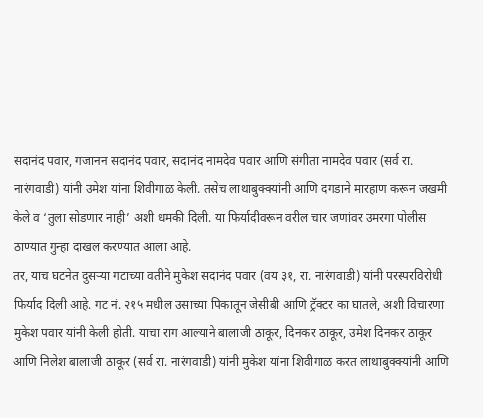सदानंद पवार, गजानन सदानंद पवार, सदानंद नामदेव पवार आणि संगीता नामदेव पवार (सर्व रा. नारंगवाडी) यांनी उमेश यांना शिवीगाळ केली. तसेच लाथाबुक्क्यांनी आणि दगडाने मारहाण करून जखमी केले व ‘तुला सोडणार नाही’ अशी धमकी दिली. या फिर्यादीवरून वरील चार जणांवर उमरगा पोलीस ठाण्यात गुन्हा दाखल करण्यात आला आहे.
तर, याच घटनेत दुसऱ्या गटाच्या वतीने मुकेश सदानंद पवार (वय ३१, रा. नारंगवाडी) यांनी परस्परविरोधी फिर्याद दिली आहे. गट नं. २१५ मधील उसाच्या पिकातून जेसीबी आणि ट्रॅक्टर का घातले, अशी विचारणा मुकेश पवार यांनी केली होती. याचा राग आल्याने बालाजी ठाकूर, दिनकर ठाकूर, उमेश दिनकर ठाकूर आणि निलेश बालाजी ठाकूर (सर्व रा. नारंगवाडी) यांनी मुकेश यांना शिवीगाळ करत लाथाबुक्क्यांनी आणि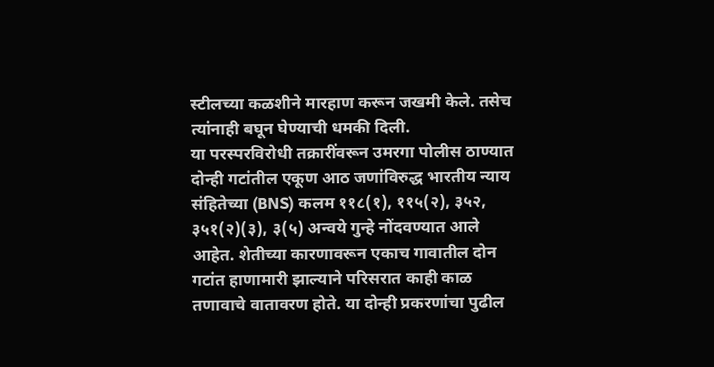स्टीलच्या कळशीने मारहाण करून जखमी केले. तसेच त्यांनाही बघून घेण्याची धमकी दिली.
या परस्परविरोधी तक्रारींवरून उमरगा पोलीस ठाण्यात दोन्ही गटांतील एकूण आठ जणांविरुद्ध भारतीय न्याय संहितेच्या (BNS) कलम ११८(१), ११५(२), ३५२, ३५१(२)(३), ३(५) अन्वये गुन्हे नोंदवण्यात आले आहेत. शेतीच्या कारणावरून एकाच गावातील दोन गटांत हाणामारी झाल्याने परिसरात काही काळ तणावाचे वातावरण होते. या दोन्ही प्रकरणांचा पुढील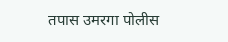तपास उमरगा पोलीस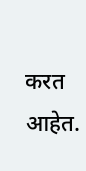करत आहेत.